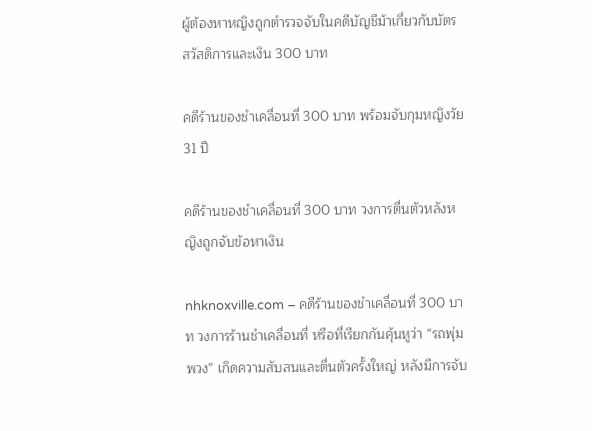ผู้ต้องหาหญิงถูกตำรวจจับในคดีบัญชีม้าเกี่ยวกับบัตรสวัสดิการและเงิน 300 บาท

คดีร้านของชำเคลื่อนที่ 300 บาท พร้อมจับกุมหญิงวัย 31 ปี

คดีร้านของชำเคลื่อนที่ 300 บาท วงการตื่นตัวหลังหญิงถูกจับข้อหาเงิน

nhknoxville.com – คดีร้านของชำเคลื่อนที่ 300 บาท วงการร้านชำเคลื่อนที่ หรือที่เรียกกันคุ้นหูว่า “รถพุ่มพวง” เกิดความสับสนและตื่นตัวครั้งใหญ่ หลังมีการจับ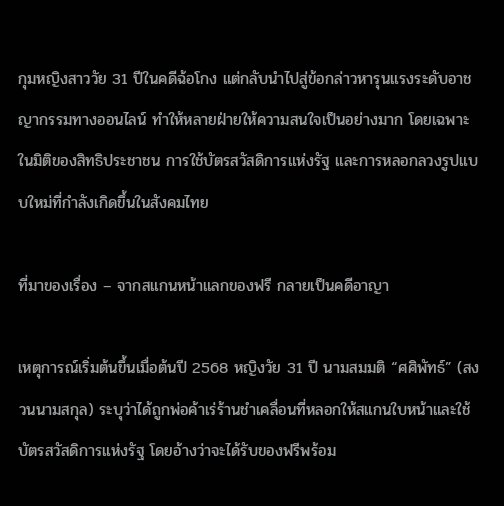กุมหญิงสาววัย 31 ปีในคดีฉ้อโกง แต่กลับนำไปสู่ข้อกล่าวหารุนแรงระดับอาชญากรรมทางออนไลน์ ทำให้หลายฝ่ายให้ความสนใจเป็นอย่างมาก โดยเฉพาะในมิติของสิทธิประชาชน การใช้บัตรสวัสดิการแห่งรัฐ และการหลอกลวงรูปแบบใหม่ที่กำลังเกิดขึ้นในสังคมไทย

ที่มาของเรื่อง – จากสแกนหน้าแลกของฟรี กลายเป็นคดีอาญา

เหตุการณ์เริ่มต้นขึ้นเมื่อต้นปี 2568 หญิงวัย 31 ปี นามสมมติ “ศศิพัทธ์” (สงวนนามสกุล) ระบุว่าได้ถูกพ่อค้าเร่ร้านชำเคลื่อนที่หลอกให้สแกนใบหน้าและใช้บัตรสวัสดิการแห่งรัฐ โดยอ้างว่าจะได้รับของฟรีพร้อม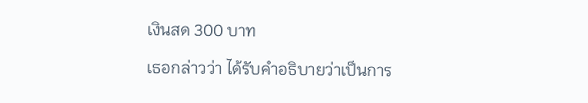เงินสด 300 บาท

เธอกล่าวว่า ได้รับคำอธิบายว่าเป็นการ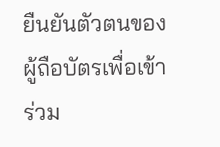ยืนยันตัวตนของผู้ถือบัตรเพื่อเข้าร่วม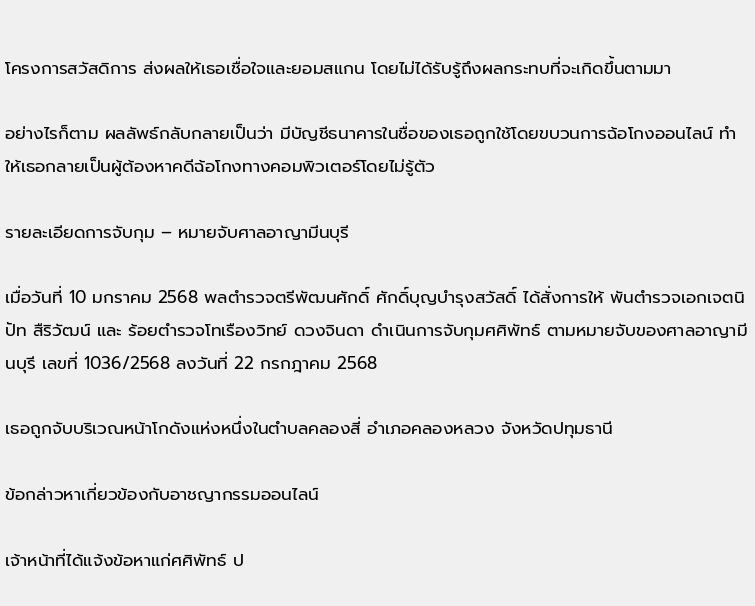โครงการสวัสดิการ ส่งผลให้เธอเชื่อใจและยอมสแกน โดยไม่ได้รับรู้ถึงผลกระทบที่จะเกิดขึ้นตามมา

อย่างไรก็ตาม ผลลัพธ์กลับกลายเป็นว่า มีบัญชีธนาคารในชื่อของเธอถูกใช้โดยขบวนการฉ้อโกงออนไลน์ ทำให้เธอกลายเป็นผู้ต้องหาคดีฉ้อโกงทางคอมพิวเตอร์โดยไม่รู้ตัว

รายละเอียดการจับกุม – หมายจับศาลอาญามีนบุรี

เมื่อวันที่ 10 มกราคม 2568 พลตำรวจตรีพัฒนศักดิ์ ศักดิ์บุญบำรุงสวัสดิ์ ได้สั่งการให้ พันตำรวจเอกเจตนิปัท สืริวัฒน์ และ ร้อยตำรวจโทเรืองวิทย์ ดวงจินดา ดำเนินการจับกุมศศิพัทธ์ ตามหมายจับของศาลอาญามีนบุรี เลขที่ 1036/2568 ลงวันที่ 22 กรกฎาคม 2568

เธอถูกจับบริเวณหน้าโกดังแห่งหนึ่งในตำบลคลองสี่ อำเภอคลองหลวง จังหวัดปทุมธานี

ข้อกล่าวหาเกี่ยวข้องกับอาชญากรรมออนไลน์

เจ้าหน้าที่ได้แจ้งข้อหาแก่ศศิพัทธ์ ป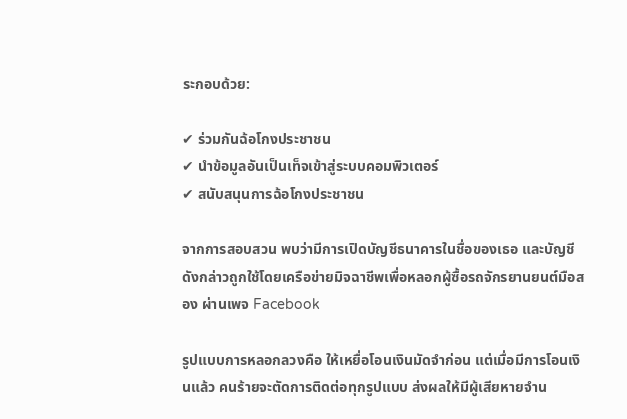ระกอบด้วย:

✔ ร่วมกันฉ้อโกงประชาชน
✔ นำข้อมูลอันเป็นเท็จเข้าสู่ระบบคอมพิวเตอร์
✔ สนับสนุนการฉ้อโกงประชาชน

จากการสอบสวน พบว่ามีการเปิดบัญชีธนาคารในชื่อของเธอ และบัญชีดังกล่าวถูกใช้โดยเครือข่ายมิจฉาชีพเพื่อหลอกผู้ซื้อรถจักรยานยนต์มือสอง ผ่านเพจ Facebook

รูปแบบการหลอกลวงคือ ให้เหยื่อโอนเงินมัดจำก่อน แต่เมื่อมีการโอนเงินแล้ว คนร้ายจะตัดการติดต่อทุกรูปแบบ ส่งผลให้มีผู้เสียหายจำน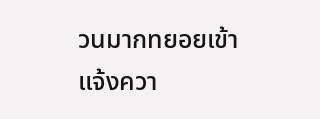วนมากทยอยเข้าแจ้งควา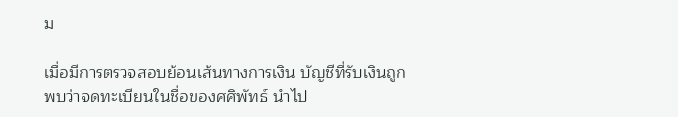ม

เมื่อมีการตรวจสอบย้อนเส้นทางการเงิน บัญชีที่รับเงินถูกพบว่าจดทะเบียนในชื่อของศศิพัทธ์ นำไป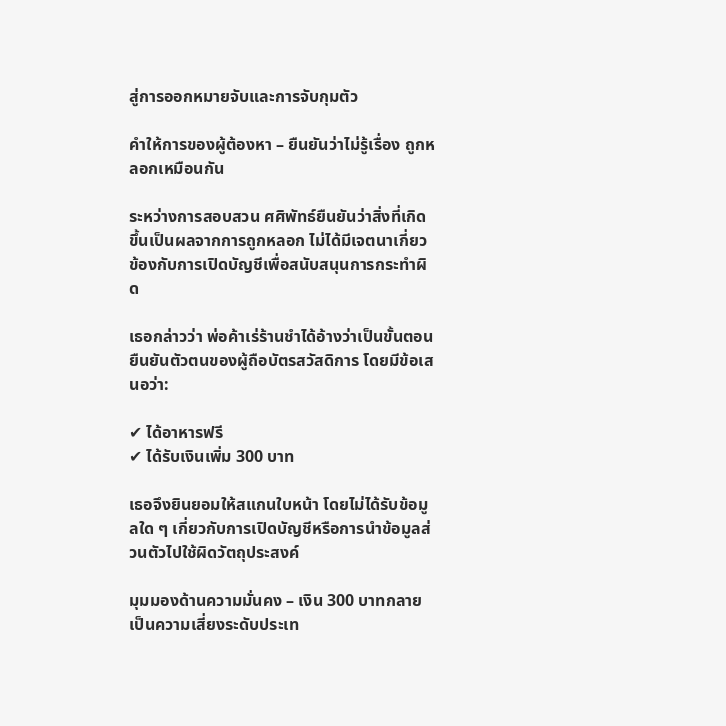สู่การออกหมายจับและการจับกุมตัว

คำให้การของผู้ต้องหา – ยืนยันว่าไม่รู้เรื่อง ถูกหลอกเหมือนกัน

ระหว่างการสอบสวน ศศิพัทธ์ยืนยันว่าสิ่งที่เกิดขึ้นเป็นผลจากการถูกหลอก ไม่ได้มีเจตนาเกี่ยวข้องกับการเปิดบัญชีเพื่อสนับสนุนการกระทำผิด

เธอกล่าวว่า พ่อค้าเร่ร้านชำได้อ้างว่าเป็นขั้นตอนยืนยันตัวตนของผู้ถือบัตรสวัสดิการ โดยมีข้อเสนอว่า:

✔ ได้อาหารฟรี
✔ ได้รับเงินเพิ่ม 300 บาท

เธอจึงยินยอมให้สแกนใบหน้า โดยไม่ได้รับข้อมูลใด ๆ เกี่ยวกับการเปิดบัญชีหรือการนำข้อมูลส่วนตัวไปใช้ผิดวัตถุประสงค์

มุมมองด้านความมั่นคง – เงิน 300 บาทกลายเป็นความเสี่ยงระดับประเท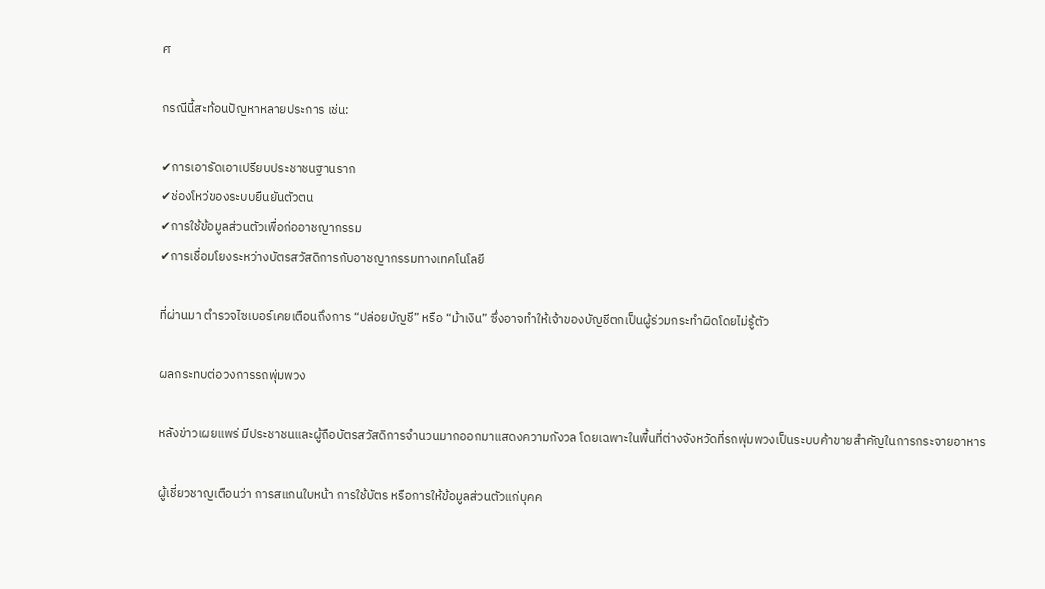ศ

กรณีนี้สะท้อนปัญหาหลายประการ เช่น:

✔การเอารัดเอาเปรียบประชาชนฐานราก
✔ช่องโหว่ของระบบยืนยันตัวตน
✔การใช้ข้อมูลส่วนตัวเพื่อก่ออาชญากรรม
✔การเชื่อมโยงระหว่างบัตรสวัสดิการกับอาชญากรรมทางเทคโนโลยี

ที่ผ่านมา ตำรวจไซเบอร์เคยเตือนถึงการ “ปล่อยบัญชี” หรือ “ม้าเงิน” ซึ่งอาจทำให้เจ้าของบัญชีตกเป็นผู้ร่วมกระทำผิดโดยไม่รู้ตัว

ผลกระทบต่อวงการรถพุ่มพวง

หลังข่าวเผยแพร่ มีประชาชนและผู้ถือบัตรสวัสดิการจำนวนมากออกมาแสดงความกังวล โดยเฉพาะในพื้นที่ต่างจังหวัดที่รถพุ่มพวงเป็นระบบค้าขายสำคัญในการกระจายอาหาร

ผู้เชี่ยวชาญเตือนว่า การสแกนใบหน้า การใช้บัตร หรือการให้ข้อมูลส่วนตัวแก่บุคค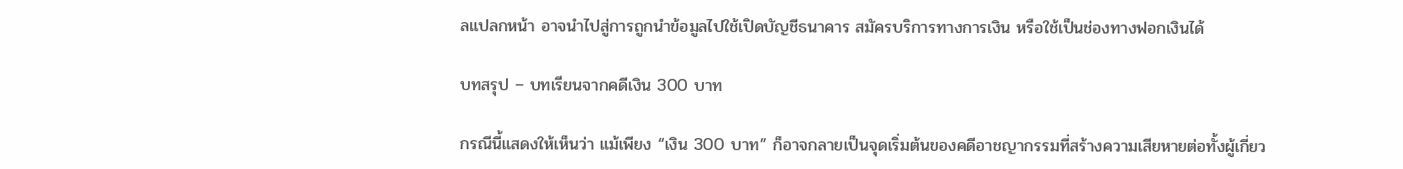ลแปลกหน้า อาจนำไปสู่การถูกนำข้อมูลไปใช้เปิดบัญชีธนาคาร สมัครบริการทางการเงิน หรือใช้เป็นช่องทางฟอกเงินได้

บทสรุป – บทเรียนจากคดีเงิน 300 บาท

กรณีนี้แสดงให้เห็นว่า แม้เพียง “เงิน 300 บาท” ก็อาจกลายเป็นจุดเริ่มต้นของคดีอาชญากรรมที่สร้างความเสียหายต่อทั้งผู้เกี่ยว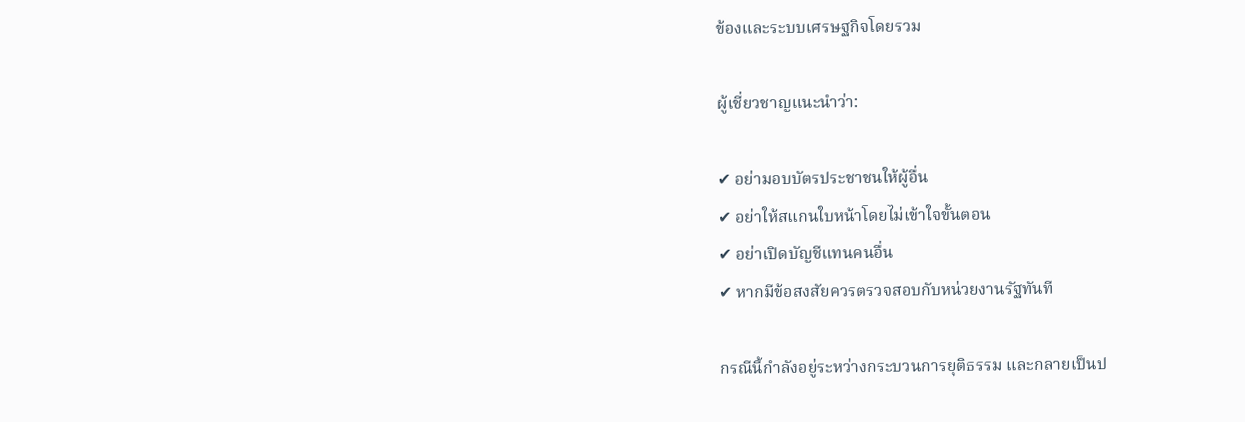ข้องและระบบเศรษฐกิจโดยรวม

ผู้เชี่ยวชาญแนะนำว่า:

✔ อย่ามอบบัตรประชาชนให้ผู้อื่น
✔ อย่าให้สแกนใบหน้าโดยไม่เข้าใจขั้นตอน
✔ อย่าเปิดบัญชีแทนคนอื่น
✔ หากมีข้อสงสัยควรตรวจสอบกับหน่วยงานรัฐทันที

กรณีนี้กำลังอยู่ระหว่างกระบวนการยุติธรรม และกลายเป็นป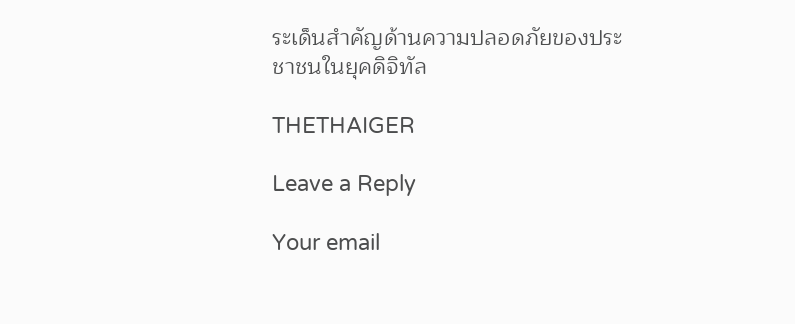ระเด็นสำคัญด้านความปลอดภัยของประชาชนในยุคดิจิทัล

THETHAIGER

Leave a Reply

Your email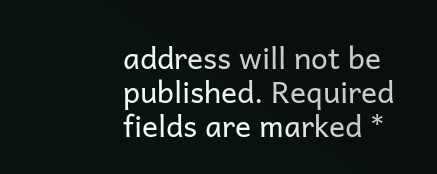address will not be published. Required fields are marked *